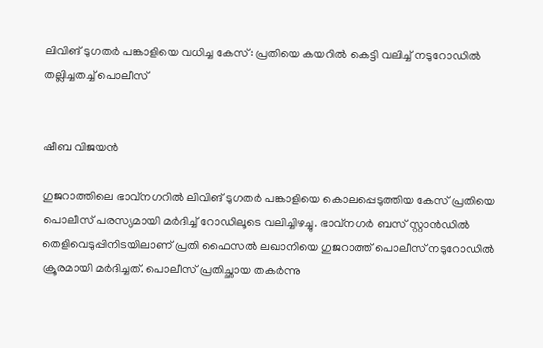ലിവിങ് ടുഗതർ പങ്കാളിയെ വധിച്ച കേസ്: പ്രതിയെ കയറിൽ കെട്ടി വലിച്ച് നടുറോഡിൽ തല്ലിച്ചതച്ച് പൊലീസ്


ഷീബ വിജയൻ

ഗുജറാത്തിലെ ഭാവ്നഗറിൽ ലിവിങ് ടുഗതർ പങ്കാളിയെ കൊലപ്പെടുത്തിയ കേസ് പ്രതിയെ പൊലീസ് പരസ്യമായി മർദിച്ച് റോഡിലൂടെ വലിച്ചിഴച്ചു. ഭാവ്നഗർ ബസ് സ്റ്റാൻഡിൽ തെളിവെടുപ്പിനിടയിലാണ് പ്രതി ഫൈസൽ ലഖാനിയെ ഗുജറാത്ത് പൊലീസ് നടുറോഡിൽ ക്രൂരമായി മർദിച്ചത്. പൊലീസ് പ്രതിച്ഛായ തകർന്നു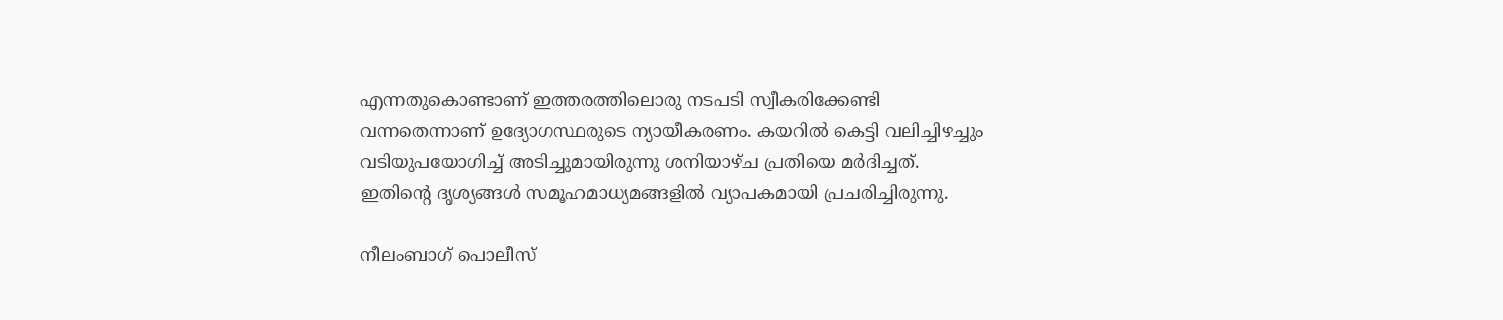എന്നതുകൊണ്ടാണ് ഇത്തരത്തിലൊരു നടപടി സ്വീകരിക്കേണ്ടി വന്നതെന്നാണ് ഉദ്യോഗസ്ഥരുടെ ന്യായീകരണം. കയറിൽ കെട്ടി വലിച്ചിഴച്ചും വടിയുപയോഗിച്ച് അടിച്ചുമായിരുന്നു ശനിയാഴ്ച പ്രതിയെ മർദിച്ചത്. ഇതിന്റെ ദൃശ്യങ്ങൾ സമൂഹമാധ്യമങ്ങളിൽ വ്യാപകമായി പ്രചരിച്ചിരുന്നു.

നീലംബാഗ് പൊലീസ്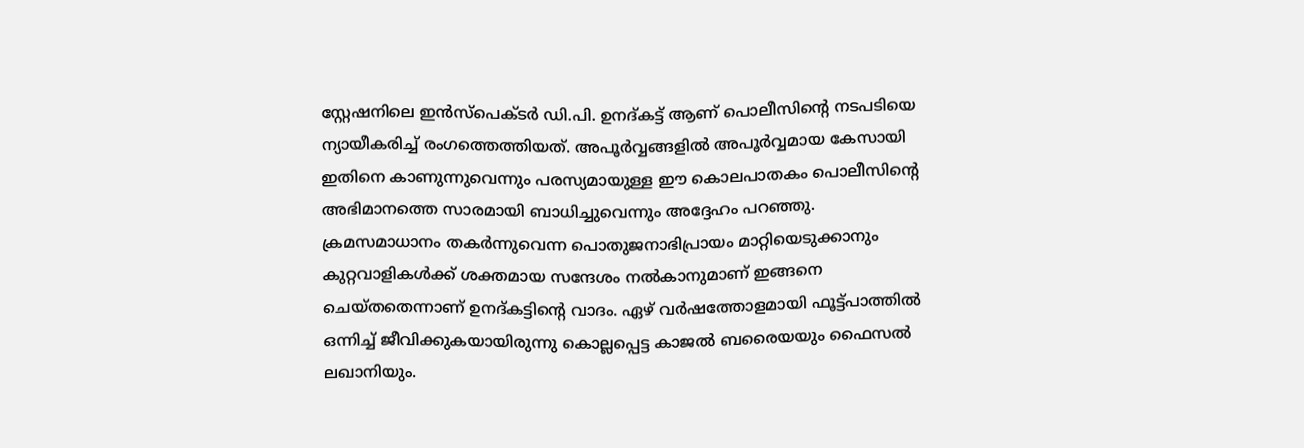സ്റ്റേഷനിലെ ഇൻസ്പെക്ടർ ഡി.പി. ഉനദ്കട്ട് ആണ് പൊലീസിന്റെ നടപടിയെ ന്യായീകരിച്ച് രംഗത്തെത്തിയത്. അപൂർവ്വങ്ങളിൽ അപൂർവ്വമായ കേസായി ഇതിനെ കാണുന്നുവെന്നും പരസ്യമായുള്ള ഈ കൊലപാതകം പൊലീസിന്റെ അഭിമാനത്തെ സാരമായി ബാധിച്ചുവെന്നും അദ്ദേഹം പറഞ്ഞു. ക്രമസമാധാനം തകർന്നുവെന്ന പൊതുജനാഭിപ്രായം മാറ്റിയെടുക്കാനും കുറ്റവാളികൾക്ക് ശക്തമായ സന്ദേശം നൽകാനുമാണ് ഇങ്ങനെ ചെയ്തതെന്നാണ് ഉനദ്കട്ടിന്റെ വാദം. ഏഴ് വർഷത്തോളമായി ഫൂട്ട്പാത്തിൽ ഒന്നിച്ച് ജീവിക്കുകയായിരുന്നു കൊല്ലപ്പെട്ട കാജൽ ബരൈയയും ഫൈസൽ ലഖാനിയും.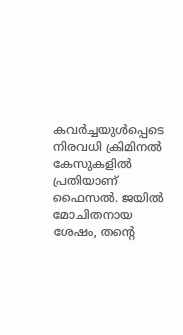കവർച്ചയുൾപ്പെടെ നിരവധി ക്രിമിനൽ കേസുകളിൽ പ്രതിയാണ് ഫൈസൽ. ജയിൽ മോചിതനായ ശേഷം, തന്റെ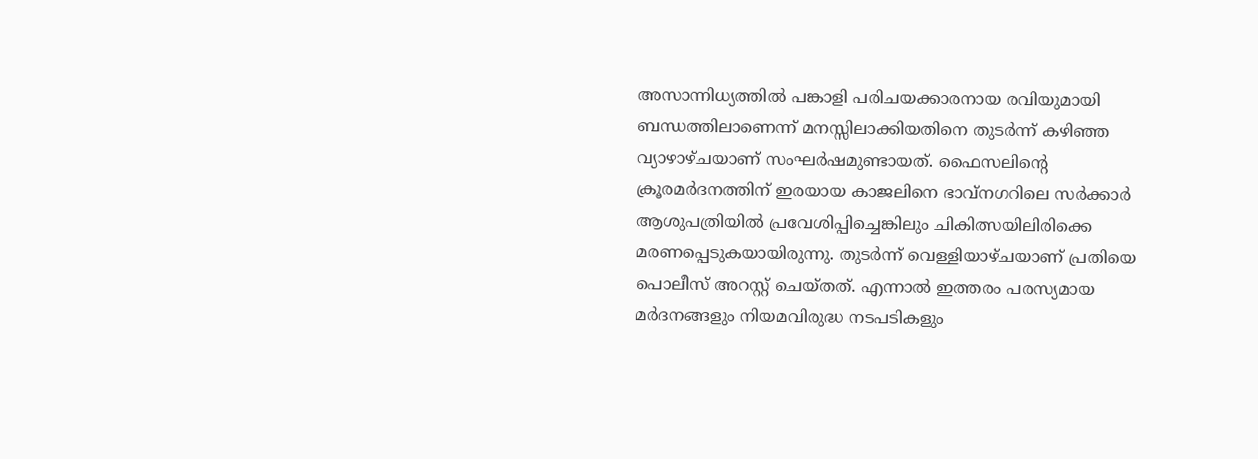അസാന്നിധ്യത്തിൽ പങ്കാളി പരിചയക്കാരനായ രവിയുമായി ബന്ധത്തിലാണെന്ന് മനസ്സിലാക്കിയതിനെ തുടർന്ന് കഴിഞ്ഞ വ്യാഴാഴ്ചയാണ് സംഘർഷമുണ്ടായത്. ഫൈസലിന്റെ ക്രൂരമർദനത്തിന് ഇരയായ കാജലിനെ ഭാവ്നഗറിലെ സർക്കാർ ആശുപത്രിയിൽ പ്രവേശിപ്പിച്ചെങ്കിലും ചികിത്സയിലിരിക്കെ മരണപ്പെടുകയായിരുന്നു. തുടർന്ന് വെള്ളിയാഴ്ചയാണ് പ്രതിയെ പൊലീസ് അറസ്റ്റ് ചെയ്തത്. എന്നാൽ ഇത്തരം പരസ്യമായ മർദനങ്ങളും നിയമവിരുദ്ധ നടപടികളും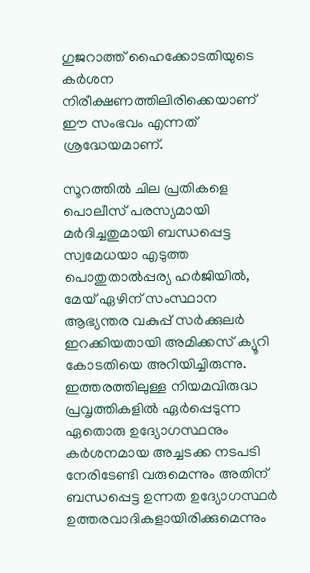ഗുജറാത്ത് ഹൈക്കോടതിയുടെ കർശന നിരീക്ഷണത്തിലിരിക്കെയാണ് ഈ സംഭവം എന്നത് ശ്രദ്ധേയമാണ്.

സൂറത്തിൽ ചില പ്രതികളെ പൊലീസ് പരസ്യമായി മർദിച്ചതുമായി ബന്ധപ്പെട്ട സ്വമേധയാ എടുത്ത പൊതുതാൽപ്പര്യ ഹർജിയിൽ, മേയ് ഏഴിന് സംസ്ഥാന ആഭ്യന്തര വകുപ്പ് സർക്കുലർ ഇറക്കിയതായി അമിക്കസ് ക്യൂറി കോടതിയെ അറിയിച്ചിരുന്നു. ഇത്തരത്തിലുള്ള നിയമവിരുദ്ധ പ്രവൃത്തികളിൽ ഏർപ്പെടുന്ന ഏതൊരു ഉദ്യോഗസ്ഥനും കർശനമായ അച്ചടക്ക നടപടി നേരിടേണ്ടി വരുമെന്നും അതിന് ബന്ധപ്പെട്ട ഉന്നത ഉദ്യോഗസ്ഥർ ഉത്തരവാദികളായിരിക്കുമെന്നും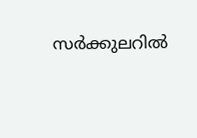സർക്കുലറിൽ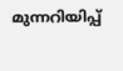മുന്നറിയിപ്പ്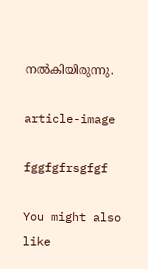നൽകിയിരുന്നു.

article-image

fggfgfrsgfgf

You might also like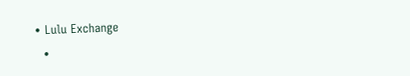• Lulu Exchange
  •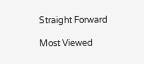Straight Forward

Most Viewed